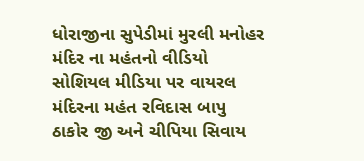ધોરાજીના સુપેડીમાં મુરલી મનોહર મંદિર ના મહંતનો વીડિયો સોશિયલ મીડિયા પર વાયરલ
મંદિરના મહંત રવિદાસ બાપુ ઠાકોર જી અને ચીપિયા સિવાય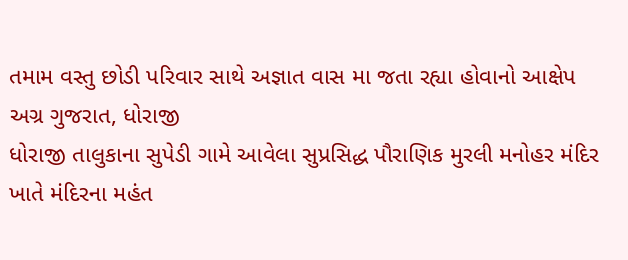તમામ વસ્તુ છોડી પરિવાર સાથે અજ્ઞાત વાસ મા જતા રહ્યા હોવાનો આક્ષેપ
અગ્ર ગુજરાત, ધોરાજી
ધોરાજી તાલુકાના સુપેડી ગામે આવેલા સુપ્રસિદ્ધ પૌરાણિક મુરલી મનોહર મંદિર ખાતે મંદિરના મહંત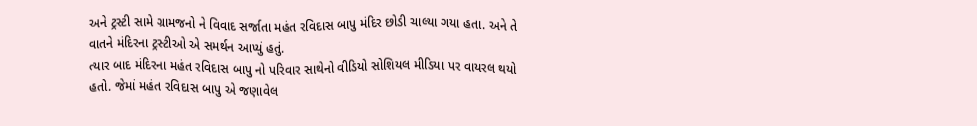અને ટ્રસ્ટી સામે ગ્રામજનો ને વિવાદ સર્જાતા મહંત રવિદાસ બાપુ મંદિર છોડી ચાલ્યા ગયા હતા. અને તે વાતને મંદિરના ટ્રસ્ટીઓ એ સમર્થન આપ્યું હતું.
ત્યાર બાદ મંદિરના મહંત રવિદાસ બાપુ નો પરિવાર સાથેનો વીડિયો સોશિયલ મીડિયા પર વાયરલ થયો હતો. જેમાં મહંત રવિદાસ બાપુ એ જણાવેલ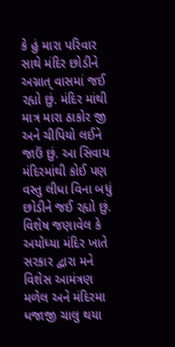કે હું મારા પરિવાર સાથે મંદિર છોડીને અગ્નાત્ વાસમાં જઈ રહ્યો છું. મંદિર માંથી માત્ર મારા ઠાકોર જી અને ચીપિયો લઈને જાઉં છું. આ સિવાય મંદિરમાંથી કોઈ પણ વસ્તુ લીધા વિના બધું છોડીને જઈ રહ્યો છું. વિશેષ જણાવેલ કે અયોધ્યા મંદિર ખાતે સરકાર દ્વારા મને વિશેસ આમંત્રણ મળેલ અને મંદિરમા ધજાજી ચાલુ થયા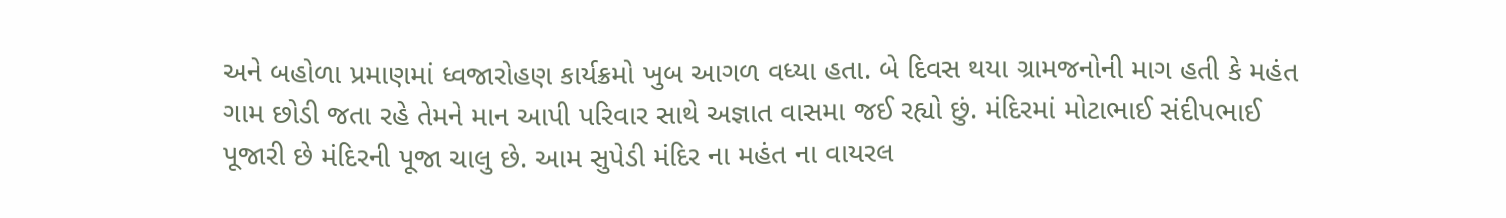અને બહોળા પ્રમાણમાં ધ્વજારોહણ કાર્યક્રમો ખુબ આગળ વધ્યા હતા. બે દિવસ થયા ગ્રામજનોની માગ હતી કે મહંત ગામ છોડી જતા રહે તેમને માન આપી પરિવાર સાથે અજ્ઞાત વાસમા જઈ રહ્યો છું. મંદિરમાં મોટાભાઈ સંદીપભાઈ પૂજારી છે મંદિરની પૂજા ચાલુ છે. આમ સુપેડી મંદિર ના મહંત ના વાયરલ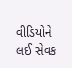વીડિયોને લઈ સેવક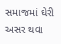સમાજમાં ઘેરી અસર થવા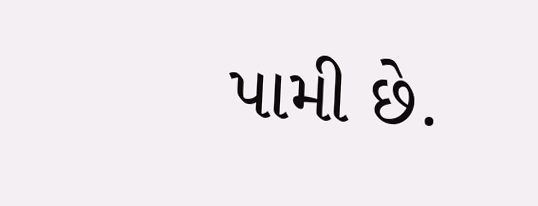પામી છે.